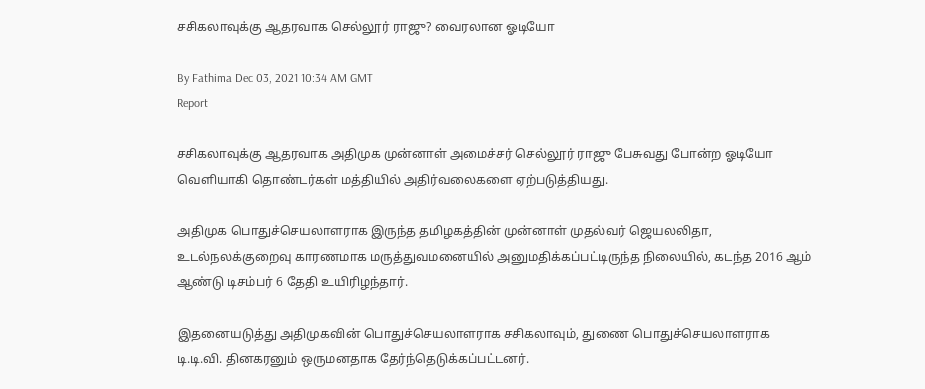சசிகலாவுக்கு ஆதரவாக செல்லூர் ராஜு? வைரலான ஓடியோ

By Fathima Dec 03, 2021 10:34 AM GMT
Report

சசிகலாவுக்கு ஆதரவாக அதிமுக முன்னாள் அமைச்சர் செல்லூர் ராஜு பேசுவது போன்ற ஓடியோ வெளியாகி தொண்டர்கள் மத்தியில் அதிர்வலைகளை ஏற்படுத்தியது.

அதிமுக பொதுச்செயலாளராக இருந்த தமிழகத்தின் முன்னாள் முதல்வர் ஜெயலலிதா, உடல்நலக்குறைவு காரணமாக மருத்துவமனையில் அனுமதிக்கப்பட்டிருந்த நிலையில், கடந்த 2016 ஆம் ஆண்டு டிசம்பர் 6 தேதி உயிரிழந்தார்.

இதனையடுத்து அதிமுகவின் பொதுச்செயலாளராக சசிகலாவும், துணை பொதுச்செயலாளராக டி.டி.வி. தினகரனும் ஒருமனதாக தேர்ந்தெடுக்கப்பட்டனர்.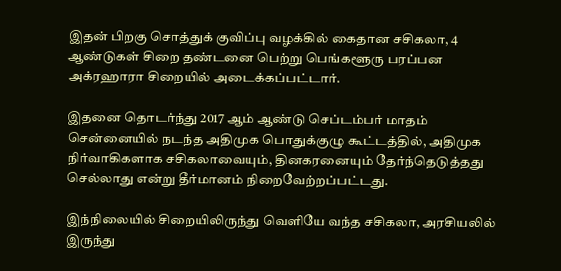இதன் பிறகு சொத்துக் குவிப்பு வழக்கில் கைதான சசிகலா, 4 ஆண்டுகள் சிறை தண்டனை பெற்று பெங்களூரு பரப்பன அக்ரஹாரா சிறையில் அடைக்கப்பட்டார்.

இதனை தொடர்ந்து 2017 ஆம் ஆண்டு செப்டம்பர் மாதம் சென்னையில் நடந்த அதிமுக பொதுக்குழு கூட்டத்தில், அதிமுக நிர்வாகிகளாக சசிகலாவையும், தினகரனையும் தேர்ந்தெடுத்தது செல்லாது என்று தீர்மானம் நிறைவேற்றப்பட்டது.

இந்நிலையில் சிறையிலிருந்து வெளியே வந்த சசிகலா, அரசியலில் இருந்து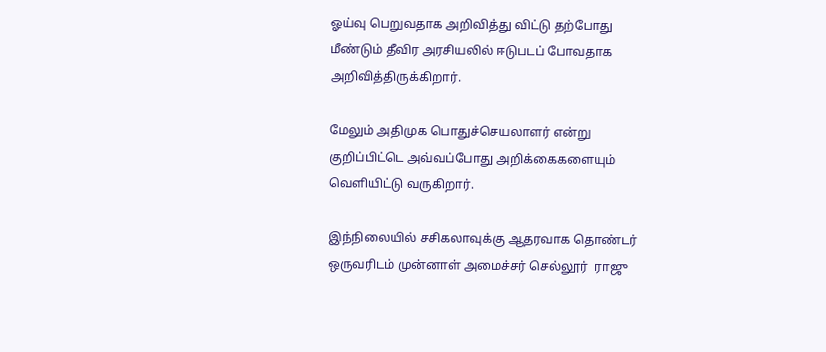ஓய்வு பெறுவதாக அறிவித்து விட்டு தற்போது மீண்டும் தீவிர அரசியலில் ஈடுபடப் போவதாக அறிவித்திருக்கிறார்.

மேலும் அதிமுக பொதுச்செயலாளர் என்று குறிப்பிட்டெ அவ்வப்போது அறிக்கைகளையும் வெளியிட்டு வருகிறார்.

இந்நிலையில் சசிகலாவுக்கு ஆதரவாக தொண்டர் ஒருவரிடம் முன்னாள் அமைச்சர் செல்லூர்  ராஜு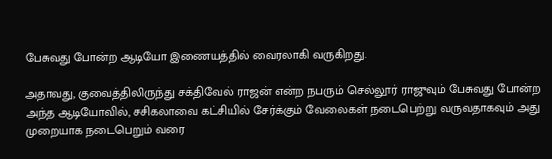பேசுவது போன்ற ஆடியோ இணையத்தில் வைரலாகி வருகிறது.

அதாவது, குவைத்திலிருந்து சக்திவேல் ராஜன் என்ற நபரும் செல்லூர் ராஜுவும் பேசுவது போன்ற அந்த ஆடியோவில், சசிகலாவை கட்சியில் சேர்க்கும் வேலைகள் நடைபெற்று வருவதாகவும் அது முறையாக நடைபெறும் வரை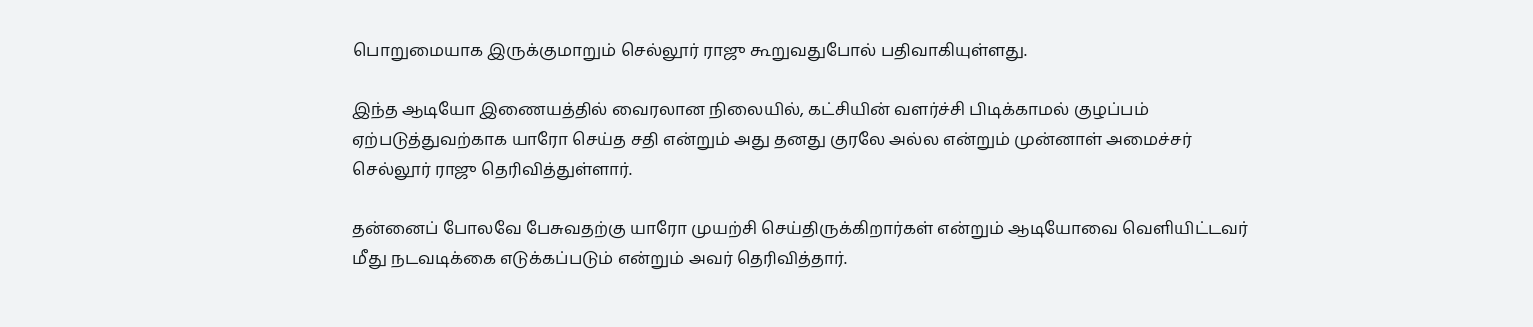பொறுமையாக இருக்குமாறும் செல்லூர் ராஜு கூறுவதுபோல் பதிவாகியுள்ளது.

இந்த ஆடியோ இணையத்தில் வைரலான நிலையில், கட்சியின் வளர்ச்சி பிடிக்காமல் குழப்பம் ஏற்படுத்துவற்காக யாரோ செய்த சதி என்றும் அது தனது குரலே அல்ல என்றும் முன்னாள் அமைச்சர் செல்லூர் ராஜு தெரிவித்துள்ளார்.

தன்னைப் போலவே பேசுவதற்கு யாரோ முயற்சி செய்திருக்கிறார்கள் என்றும் ஆடியோவை வெளியிட்டவர் மீது நடவடிக்கை எடுக்கப்படும் என்றும் அவர் தெரிவித்தார்.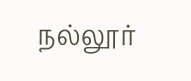நல்லூர்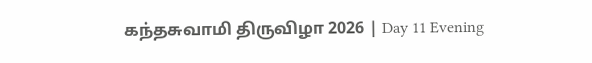கந்தசுவாமி திருவிழா 2026 | Day 11 Evening